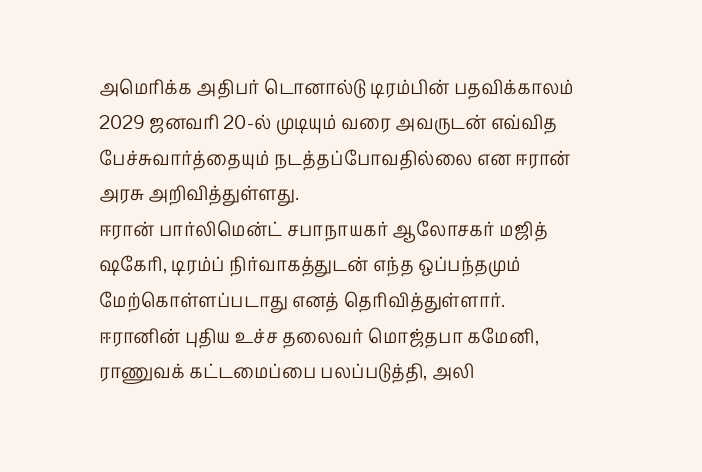அமெரிக்க அதிபர் டொனால்டு டிரம்பின் பதவிக்காலம் 2029 ஜனவரி 20-ல் முடியும் வரை அவருடன் எவ்வித பேச்சுவார்த்தையும் நடத்தப்போவதில்லை என ஈரான் அரசு அறிவித்துள்ளது.
ஈரான் பார்லிமென்ட் சபாநாயகர் ஆலோசகர் மஜித் ஷகேரி, டிரம்ப் நிர்வாகத்துடன் எந்த ஒப்பந்தமும் மேற்கொள்ளப்படாது எனத் தெரிவித்துள்ளார்.
ஈரானின் புதிய உச்ச தலைவர் மொஜ்தபா கமேனி, ராணுவக் கட்டமைப்பை பலப்படுத்தி, அலி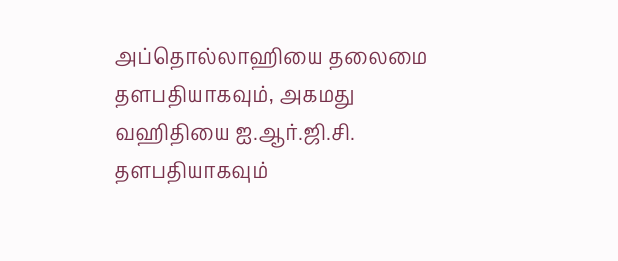அப்தொல்லாஹியை தலைமை தளபதியாகவும், அகமது வஹிதியை ஐ.ஆர்.ஜி.சி. தளபதியாகவும்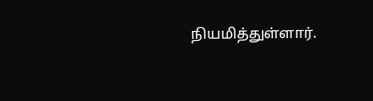நியமித்துள்ளார்.